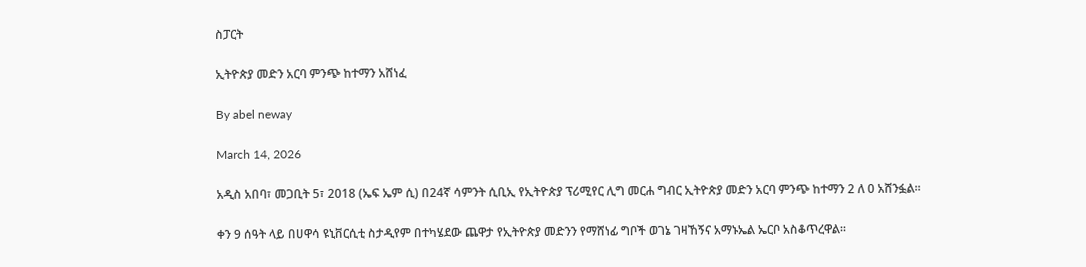ስፓርት

ኢትዮጵያ መድን አርባ ምንጭ ከተማን አሸነፈ

By abel neway

March 14, 2026

አዲስ አበባ፣ መጋቢት 5፣ 2018 (ኤፍ ኤም ሲ) በ24ኛ ሳምንት ሲቢኢ የኢትዮጵያ ፕሪሚየር ሊግ መርሐ ግብር ኢትዮጵያ መድን አርባ ምንጭ ከተማን 2 ለ 0 አሸንፏል፡፡

ቀን 9 ሰዓት ላይ በሀዋሳ ዩኒቨርሲቲ ስታዲየም በተካሄደው ጨዋታ የኢትዮጵያ መድንን የማሸነፊ ግቦች ወገኔ ገዛኸኝና አማኑኤል ኤርቦ አስቆጥረዋል፡፡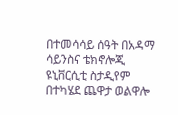በተመሳሳይ ሰዓት በአዳማ ሳይንስና ቴክኖሎጂ ዩኒቨርሲቲ ስታዲየም በተካሄደ ጨዋታ ወልዋሎ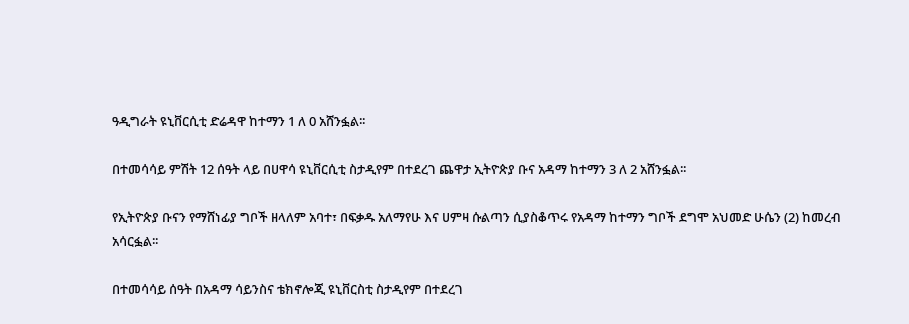ዓዲግራት ዩኒቨርሲቲ ድሬዳዋ ከተማን 1 ለ 0 አሸንፏል፡፡

በተመሳሳይ ምሽት 12 ሰዓት ላይ በሀዋሳ ዩኒቨርሲቲ ስታዲየም በተደረገ ጨዋታ ኢትዮጵያ ቡና አዳማ ከተማን 3 ለ 2 አሸንፏል፡፡

የኢትዮጵያ ቡናን የማሸነፊያ ግቦች ዘላለም አባተ፣ በፍቃዱ አለማየሁ እና ሀምዛ ሱልጣን ሲያስቆጥሩ የአዳማ ከተማን ግቦች ደግሞ አህመድ ሁሴን (2) ከመረብ አሳርፏል፡፡

በተመሳሳይ ሰዓት በአዳማ ሳይንስና ቴክኖሎጂ ዩኒቨርስቲ ስታዲየም በተደረገ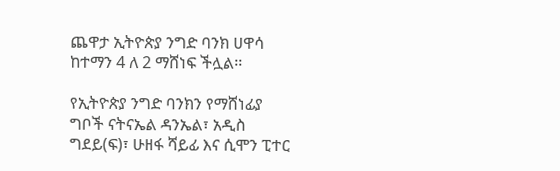ጨዋታ ኢትዮጵያ ንግድ ባንክ ሀዋሳ ከተማን 4 ለ 2 ማሸነፍ ችሏል፡፡

የኢትዮጵያ ንግድ ባንክን የማሸነፊያ ግቦች ናትናኤል ዳንኤል፣ አዲስ ግደይ(ፍ)፣ ሁዘፋ ሻይፊ እና ሲሞን ፒተር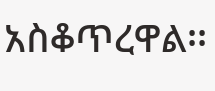አስቆጥረዋል፡፡